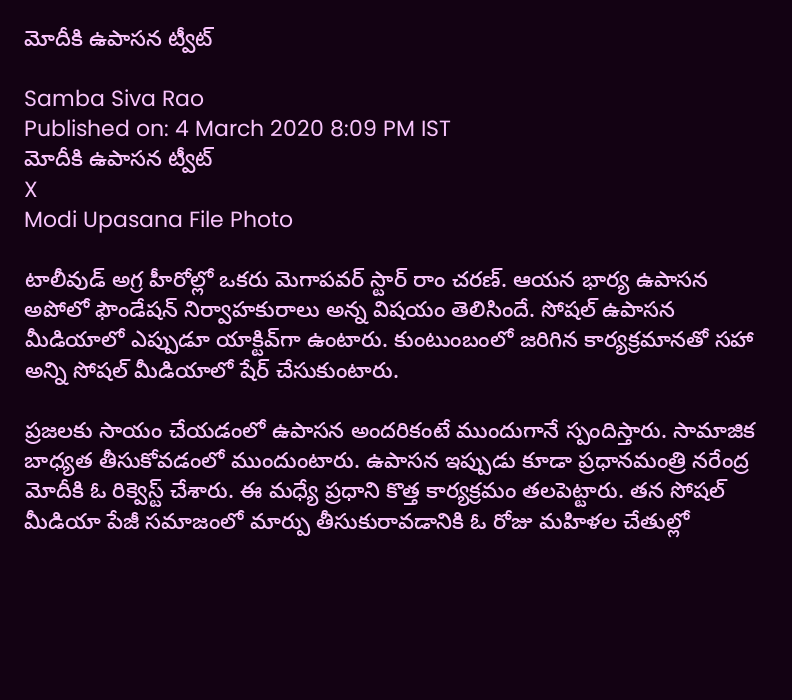మోదీకి ఉపాసన ట్వీట్

Samba Siva Rao
Published on: 4 March 2020 8:09 PM IST
మోదీకి ఉపాసన ట్వీట్
X
Modi Upasana File Photo

టాలీవుడ్ అగ్ర హీరోల్లో ఒకరు మెగాపవర్ స్టార్ రాం చరణ్. ఆయన భార్య ఉపాసన అపోలో ఫౌండేషన్ నిర్వాహకురాలు అన్న విషయం తెలిసిందే. సోషల్ ఉపాసన మీడియాలో ఎప్పుడూ యాక్టివ్‌గా ఉంటారు. కుంటుంబంలో జరిగిన కార్యక్రమానతో సహా అన్ని సోషల్ మీడియాలో షేర్ చేసుకుంటారు.

ప్రజలకు సాయం చేయడంలో ఉపాసన అందరికంటే ముందుగానే స్పందిస్తారు. సామాజిక బాధ్యత తీసుకోవడంలో ముందుంటారు. ఉపాసన ఇప్పుడు కూడా ప్రధానమంత్రి నరేంద్ర మోదీకి ఓ రిక్వెస్ట్ చేశారు. ఈ మధ్యే ప్రధాని కొత్త కార్యక్రమం తలపెట్టారు. తన సోషల్ మీడియా పేజీ సమాజంలో మార్పు తీసుకురావడానికి ఓ రోజు మహిళల చేతుల్లో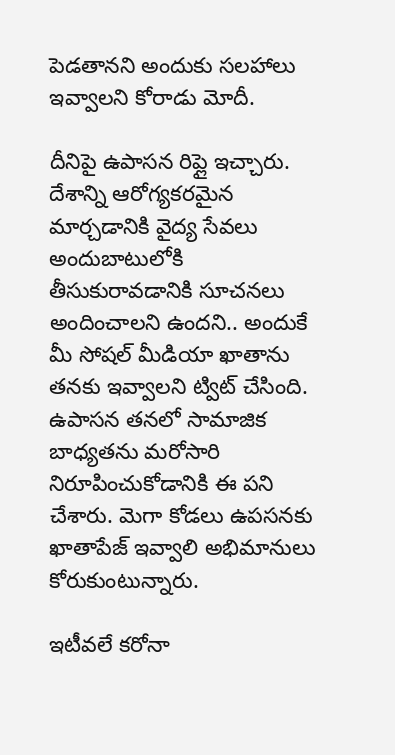పెడతానని అందుకు సలహాలు ఇవ్వాలని కోరాడు మోదీ.

దీనిపై ఉపాసన రిప్లై ఇచ్చారు. దేశాన్ని ఆరోగ్యకరమైన మార్చడానికి వైద్య సేవలు అందుబాటులోకి తీసుకురావడానికి సూచనలు అందించాలని ఉందని.. అందుకే మీ సోషల్ మీడియా ఖాతాను తనకు ఇవ్వాలని ట్విట్ చేసింది. ఉపాసన తనలో సామాజిక బాధ్యతను మరోసారి నిరూపించుకోడానికి ఈ పని చేశారు. మెగా కోడలు ఉపసనకు ఖాతాపేజ్ ఇవ్వాలి అభిమానులు కోరుకుంటున్నారు.

ఇటీవలే కరోనా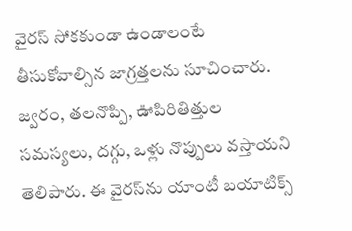వైరస్ సోకకుండా ఉండాలంటే తీసుకోవాల్సిన జాగ్రత్తలను సూచించారు. జ్వరం, తలనొప్పి, ఊపిరితిత్తుల సమస్యలు, దగ్గు, ఒళ్లు నొప్పులు వస్తాయని తెలిపారు. ఈ వైరస్‌ను యాంటీ బయాటిక్స్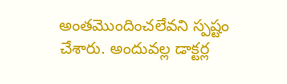అంతమొందించలేవని స్పష్టం చేశారు. అందువల్ల డాక్టర్ల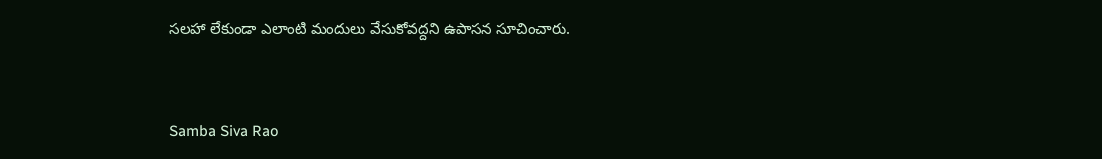సలహా లేకుండా ఎలాంటి మందులు వేసుకోవద్దని ఉపాసన సూచించారు.


Samba Siva Rao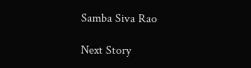Samba Siva Rao

Next Story